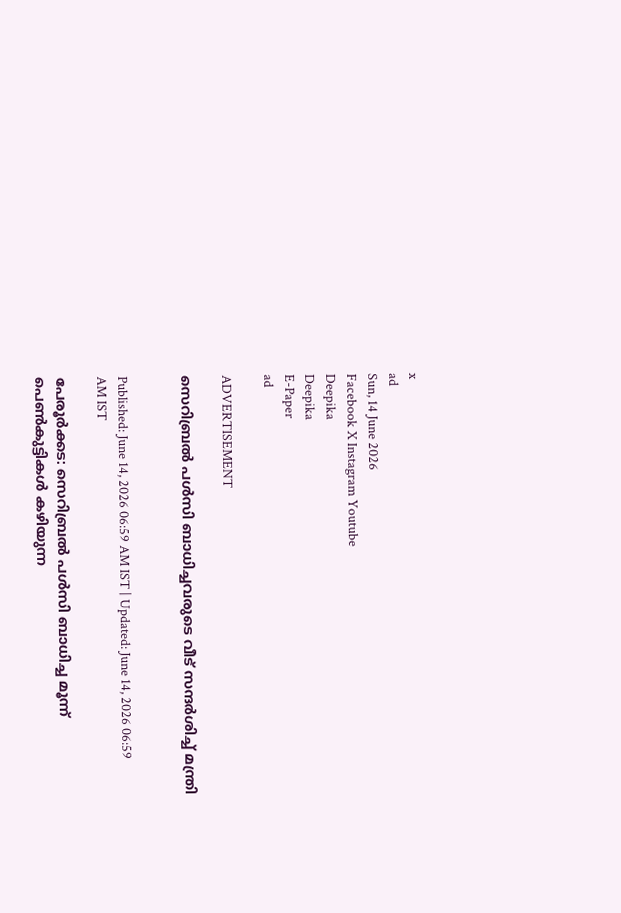x
ad
Sun, 14 June 2026
Facebook X Instagram Youtube
Deepika
Deepika
E-Paper
ad

ADVERTISEMENT

സെറിബ്രല്‍ പള്‍സി ബാധിച്ചവരുടെ വീട് സന്ദർശിച്ച് മന്ത്രി


Published: June 14, 2026 06:59 AM IST | Updated: June 14, 2026 06:59 AM IST

പേരൂർക്കട: സെറിബ്രല്‍ പള്‍സി ബാധിച്ച മൂന്ന് പെണ്‍കുട്ടികള്‍ കഴിയുന്ന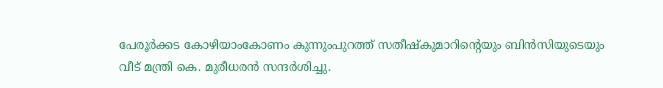പേരൂര്‍ക്കട കോഴിയാംകോണം കുന്നുംപുറത്ത് സതീഷ്‌കുമാറിന്‍റെയും ബിന്‍സിയുടെയും വീട് മന്ത്രി കെ. മുരീധരന്‍ സന്ദര്‍ശിച്ചു.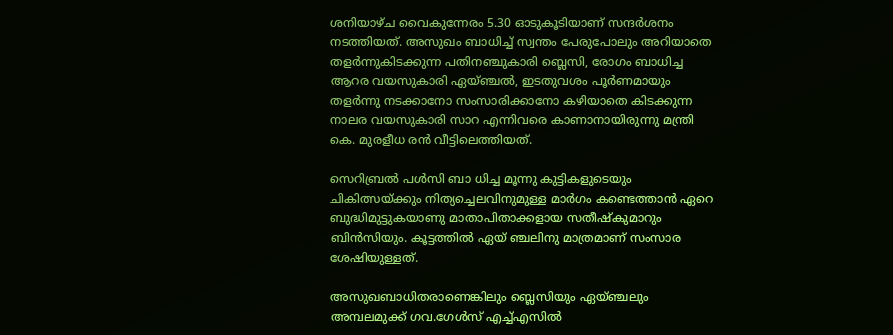ശനിയാഴ്ച വൈകുന്നേരം 5.30 ഓടുകൂടിയാണ് സന്ദര്‍ശനം നടത്തിയത്. അസുഖം ബാധിച്ച് സ്വന്തം പേരുപോലും അറിയാതെ തളര്‍ന്നുകിടക്കുന്ന പതിനഞ്ചുകാരി ബ്ലെസി, രോഗം ബാധിച്ച ആറര വയസുകാരി ഏയ്ഞ്ചല്‍, ഇടതുവശം പൂര്‍ണമായും തളര്‍ന്നു നടക്കാനോ സംസാരിക്കാനോ കഴിയാതെ കിടക്കുന്ന നാലര വയസുകാരി സാറ എന്നിവരെ കാണാനായിരുന്നു മന്ത്രി കെ. മുരളീധ രൻ വീട്ടിലെത്തിയത്.

സെറിബ്രല്‍ പള്‍സി ബാ ധിച്ച മൂന്നു കുട്ടികളുടെയും ചികിത്സയ്ക്കും നിത്യച്ചെലവിനുമുള്ള മാര്‍ഗം കണ്ടെത്താന്‍ ഏറെ ബുദ്ധിമുട്ടുകയാണു മാതാപിതാക്കളായ സതീഷ്‌കുമാറും ബിന്‍സിയും. കൂട്ടത്തില്‍ ഏയ് ഞ്ചലിനു മാത്രമാണ് സംസാര ശേഷിയുള്ളത്.

അസുഖബാധിതരാണെങ്കിലും ബ്ലെസിയും ഏയ്ഞ്ചലും അമ്പലമുക്ക് ഗവ.ഗേള്‍സ് എച്ച്എസില്‍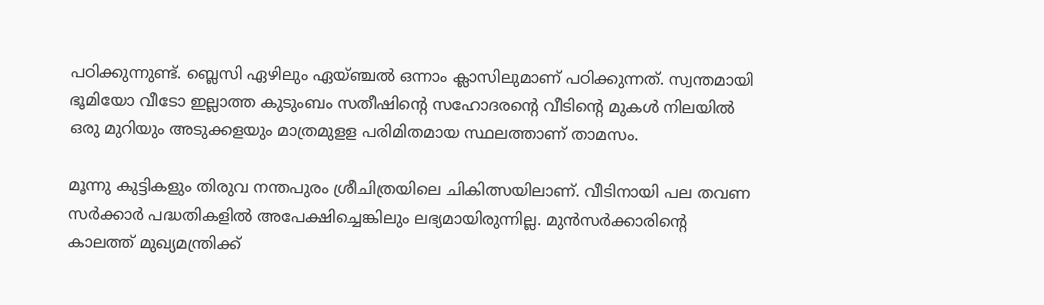പഠിക്കുന്നുണ്ട്. ബ്ലെസി ഏഴിലും ഏയ്ഞ്ചല്‍ ഒന്നാം ക്ലാസിലുമാണ് പഠിക്കുന്നത്. സ്വന്തമായി ഭൂമിയോ വീടോ ഇല്ലാത്ത കുടുംബം സതീഷിന്‍റെ സഹോദരന്‍റെ വീടിന്‍റെ മുകള്‍ നിലയില്‍ ഒരു മുറിയും അടുക്കളയും മാത്രമുളള പരിമിതമായ സ്ഥലത്താണ് താമസം.

മൂന്നു കുട്ടികളും തിരുവ നന്തപുരം ശ്രീചിത്രയിലെ ചികിത്സയിലാണ്. വീടിനായി പല തവണ സര്‍ക്കാര്‍ പദ്ധതികളില്‍ അപേക്ഷിച്ചെങ്കിലും ലഭ്യമായിരുന്നില്ല. മുന്‍സര്‍ക്കാരിന്‍റെ കാലത്ത് മുഖ്യമന്ത്രിക്ക്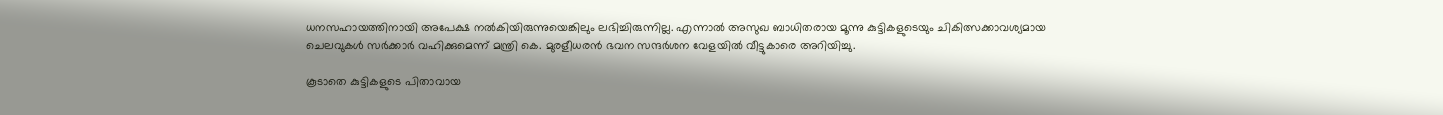ധനസഹായത്തിനായി അപേക്ഷ നല്‍കിയിരുന്നുയെങ്കിലും ലഭിച്ചിരുന്നില്ല. എന്നാല്‍ അസുഖ ബാധിതരായ മൂന്നു കുട്ടികളുടെയും ചികിത്സക്കാവശ്യമായ ‍ ചെലവുകൾ സര്‍ക്കാര്‍ വഹിക്കുമെന്ന് മന്ത്രി കെ. മുരളീധരന്‍ ഭവന സന്ദര്‍ശന വേളയില്‍ വീട്ടുകാരെ അറിയിച്ചു.

കൂടാതെ കുട്ടികളുടെ പിതാവായ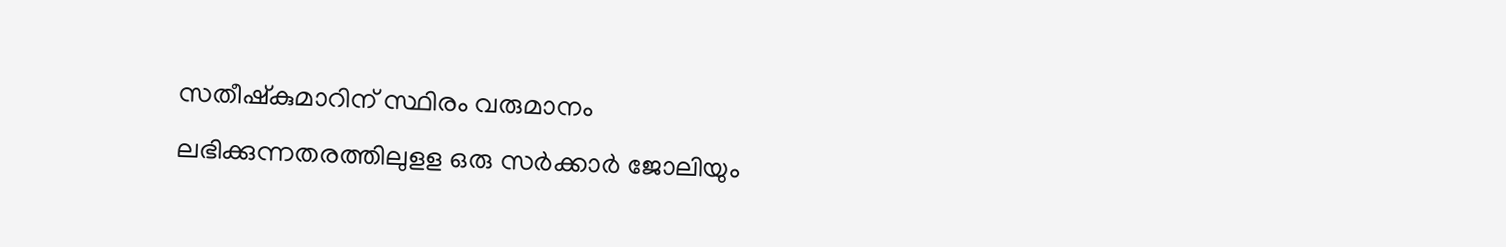സതീഷ്‌കുമാറിന് സ്ഥിരം വരുമാനം ലഭിക്കുന്നതരത്തിലുളള ഒരു സര്‍ക്കാര്‍ ജോലിയും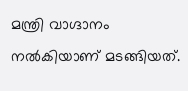മന്ത്രി വാഗ്ദാനം നല്‍കിയാണ് മടങ്ങിയത്.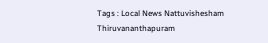Tags : Local News Nattuvishesham Thiruvananthapuram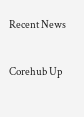Recent News

Corehub Up